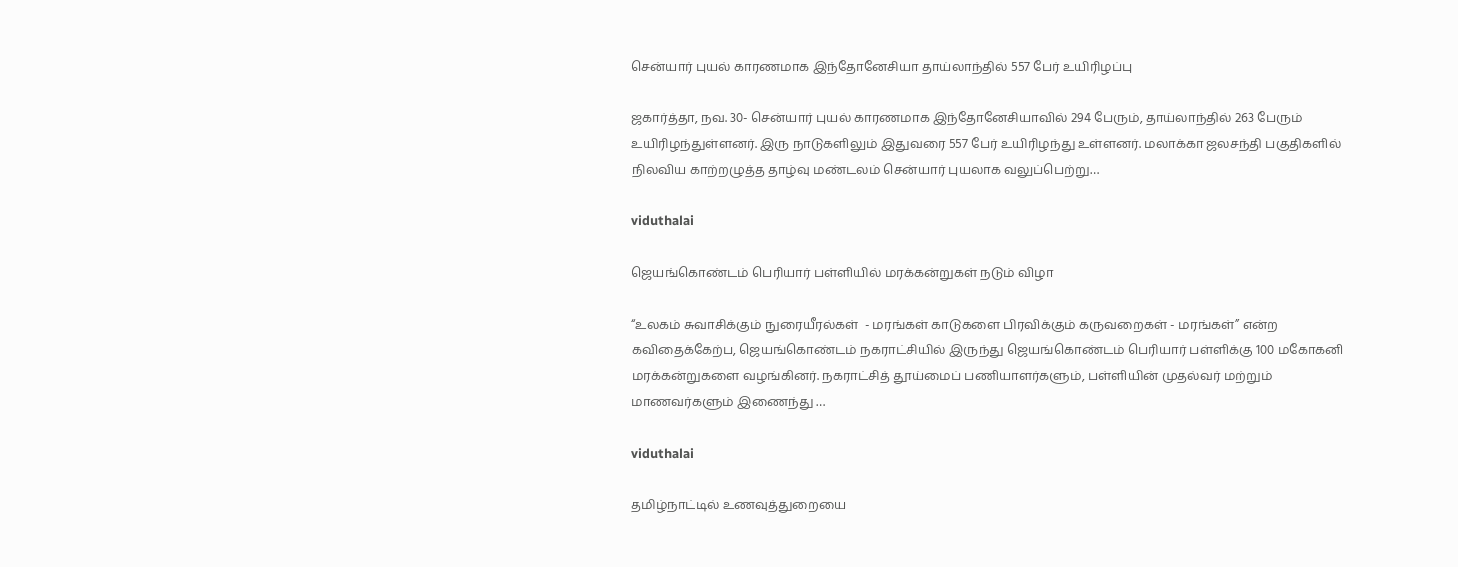சென்யார் புயல் காரணமாக இந்தோனேசியா தாய்லாந்தில் 557 பேர் உயிரிழப்பு

ஜகார்த்தா, நவ. 30- சென்யார் புயல் காரணமாக இந்தோனேசியாவில் 294 பேரும், தாய்லாந்தில் 263 பேரும் உயிரிழந்துள்ளனர். இரு நாடுகளிலும் இதுவரை 557 பேர் உயிரிழந்து உள்ளனர். மலாக்கா ஜலசந்தி பகுதிகளில் நிலவிய காற்றழுத்த தாழ்வு மண்டலம் சென்யார் புயலாக வலுப்பெற்று…

viduthalai

ஜெயங்கொண்டம் பெரியார் பள்ளியில் மரக்கன்றுகள் நடும் விழா

“உலகம் சுவாசிக்கும் நுரையீரல்கள்  - மரங்கள் காடுகளை பிரவிக்கும் கருவறைகள் - மரங்கள்” என்ற கவிதைக்கேற்ப, ஜெயங்கொண்டம் நகராட்சியில் இருந்து ஜெயங்கொண்டம் பெரியார் பள்ளிக்கு 100 மகோகனி மரக்கன்றுகளை வழங்கினர். நகராட்சித் தூய்மைப் பணியாளர்களும், பள்ளியின் முதல்வர் மற்றும் மாணவர்களும் இணைந்து …

viduthalai

தமிழ்நாட்டில் உணவுத்துறையை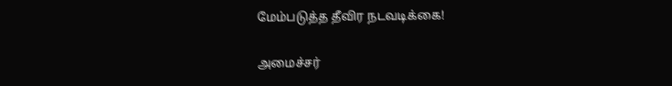மேம்படுத்த தீவிர நடவடிக்கை!

அமைச்சர்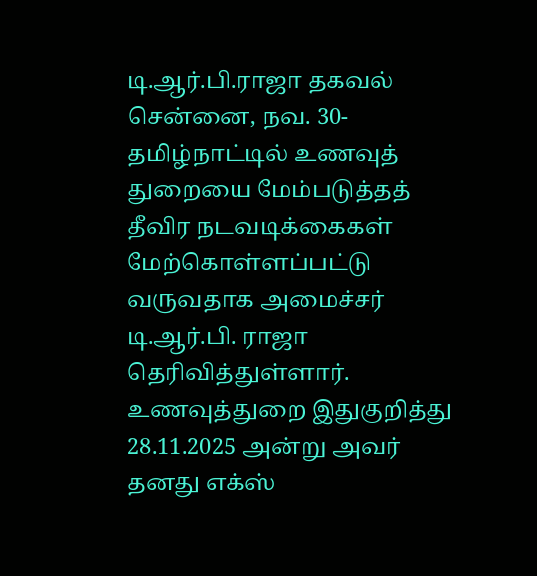டி.ஆர்.பி.ராஜா தகவல் சென்னை, நவ. 30- தமிழ்நாட்டில் உணவுத் துறையை மேம்படுத்தத் தீவிர நடவடிக்கைகள் மேற்கொள்ளப்பட்டு வருவதாக அமைச்சர் டி.ஆர்.பி. ராஜா தெரிவித்துள்ளார். உணவுத்துறை இதுகுறித்து 28.11.2025 அன்று அவர் தனது எக்ஸ்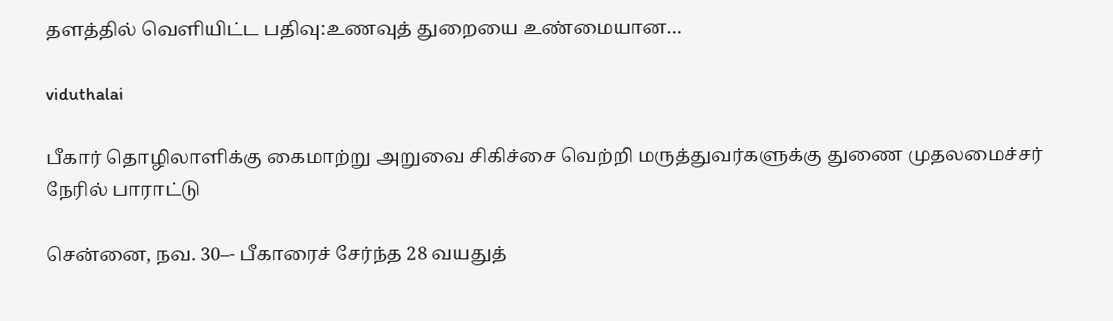தளத்தில் வெளியிட்ட பதிவு:உணவுத் துறையை உண்மையான…

viduthalai

பீகார் தொழிலாளிக்கு கைமாற்று அறுவை சிகிச்சை வெற்றி மருத்துவர்களுக்கு துணை முதலமைச்சர் நேரில் பாராட்டு

சென்னை, நவ. 30–- பீகாரைச் சேர்ந்த 28 வயதுத்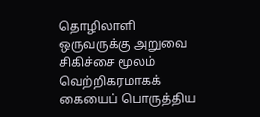தொழிலாளி ஒருவருக்கு அறுவை சிகிச்சை மூலம் வெற்றிகரமாகக் கையைப் பொருத்திய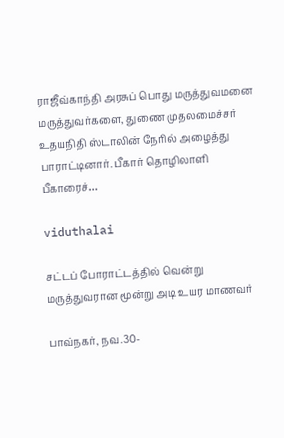ராஜீவ்காந்தி அரசுப் பொது மருத்துவமனை மருத்துவர்களை, துணை முதலமைச்சர் உதயநிதி ஸ்டாலின் நேரில் அழைத்து பாராட்டினார். பீகார் தொழிலாளி பீகாரைச்…

viduthalai

சட்டப் போராட்டத்தில் வென்று மருத்துவரான மூன்று அடி உயர மாணவர்

பாவ்நகர், நவ.30-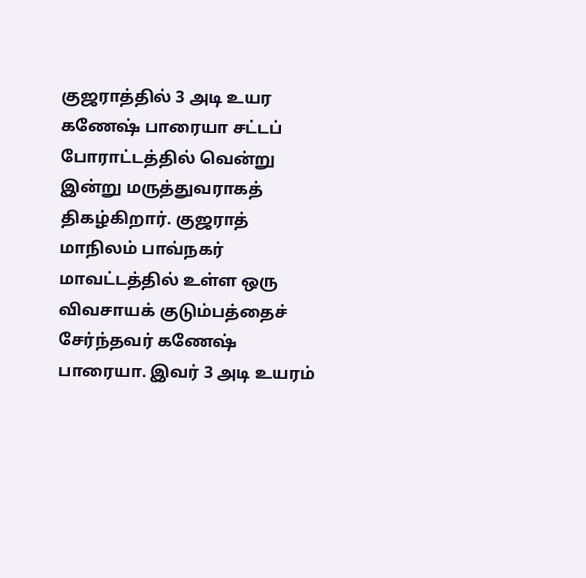குஜராத்தில் 3 அடி உயர கணேஷ் பாரையா சட்டப் போராட்டத்தில் வென்று இன்று மருத்துவராகத் திகழ்கிறார். குஜராத் மாநிலம் பாவ்நகர் மாவட்டத்தில் உள்ள ஒரு விவசாயக் குடும்பத்தைச் சேர்ந்தவர் கணேஷ் பாரையா. இவர் 3 அடி உயரம்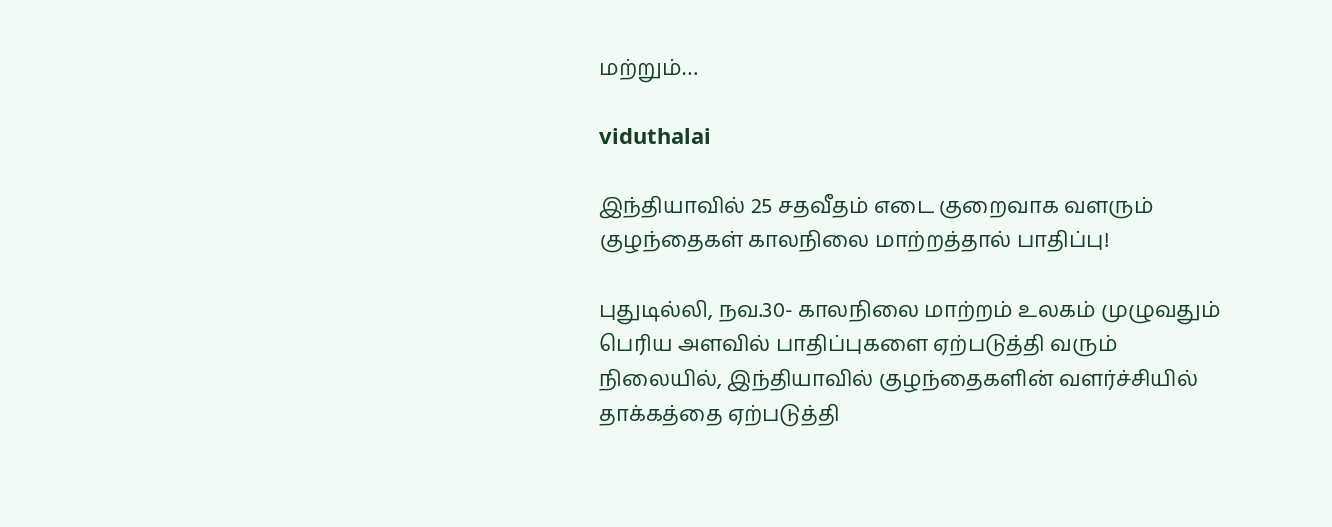மற்றும்…

viduthalai

இந்தியாவில் 25 சதவீதம் எடை குறைவாக வளரும் குழந்தைகள் காலநிலை மாற்றத்தால் பாதிப்பு!

புதுடில்லி, நவ.30- காலநிலை மாற்றம் உலகம் முழுவதும் பெரிய அளவில் பாதிப்புகளை ஏற்படுத்தி வரும் நிலையில், இந்தியாவில் குழந்தைகளின் வளர்ச்சியில் தாக்கத்தை ஏற்படுத்தி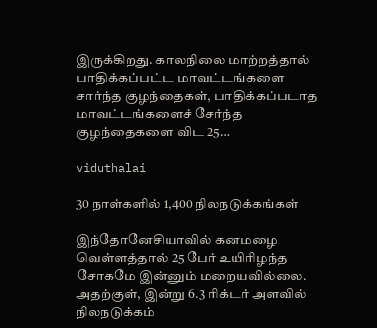இருக்கிறது. காலநிலை மாற்றத்தால் பாதிக்கப்பட்ட மாவட்டங்களை சார்ந்த குழந்தைகள், பாதிக்கப்படாத மாவட்டங்களைச் சேர்ந்த குழந்தைகளை விட 25…

viduthalai

30 நாள்களில் 1,400 நிலநடுக்கங்கள்

இந்தோனேசியாவில் கனமழை வெள்ளத்தால் 25 பேர் உயிரிழந்த சோகமே இன்னும் மறையவில்லை. அதற்குள், இன்று 6.3 ரிக்டர் அளவில் நிலநடுக்கம்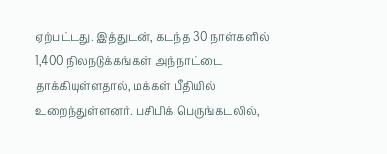ஏற்பட்டது. இத்துடன், கடந்த 30 நாள்களில் 1,400 நிலநடுக்கங்கள் அந்நாட்டை தாக்கியுள்ளதால், மக்கள் பீதியில் உறைந்துள்ளனர். பசிபிக் பெருங்கடலில்,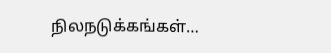நிலநடுக்கங்கள்…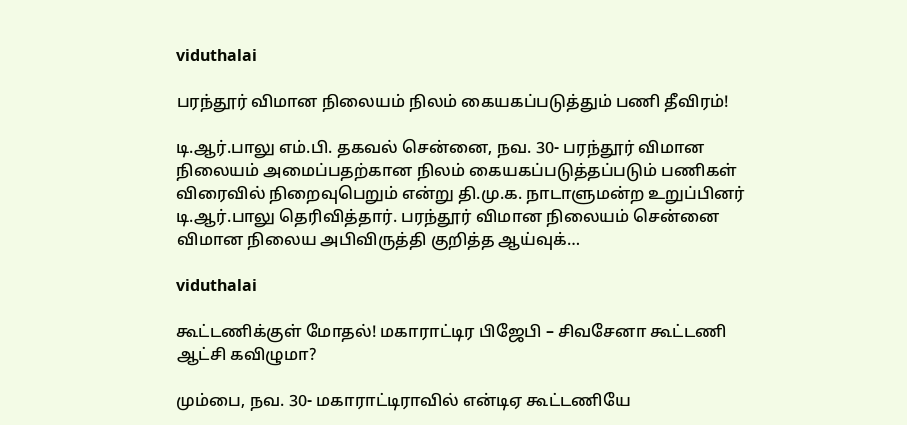viduthalai

பரந்தூர் விமான நிலையம் நிலம் கையகப்படுத்தும் பணி தீவிரம்!

டி.ஆர்.பாலு எம்.பி. தகவல் சென்னை, நவ. 30- பரந்தூர் விமான நிலையம் அமைப்பதற்கான நிலம் கையகப்படுத்தப்படும் பணிகள் விரைவில் நிறைவுபெறும் என்று தி.மு.க. நாடாளுமன்ற உறுப்பினர் டி.ஆர்.பாலு தெரிவித்தார். பரந்தூர் விமான நிலையம் சென்னை விமான நிலைய அபிவிருத்தி குறித்த ஆய்வுக்…

viduthalai

கூட்டணிக்குள் மோதல்! மகாராட்டிர பிஜேபி – சிவசேனா கூட்டணி ஆட்சி கவிழுமா?

மும்பை, நவ. 30- மகாராட்டிராவில் என்டிஏ கூட்டணியே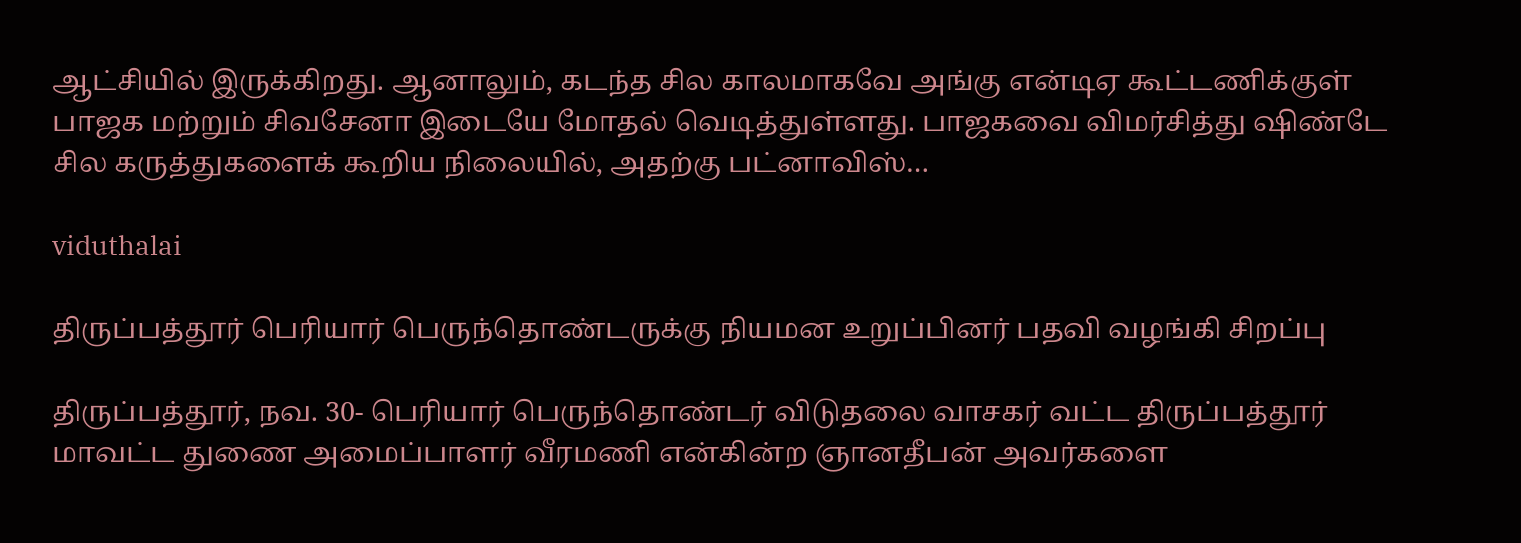ஆட்சியில் இருக்கிறது. ஆனாலும், கடந்த சில காலமாகவே அங்கு என்டிஏ கூட்டணிக்குள் பாஜக மற்றும் சிவசேனா இடையே மோதல் வெடித்துள்ளது. பாஜகவை விமர்சித்து ஷிண்டே சில கருத்துகளைக் கூறிய நிலையில், அதற்கு பட்னாவிஸ்…

viduthalai

திருப்பத்தூர் பெரியார் பெருந்தொண்டருக்கு நியமன உறுப்பினர் பதவி வழங்கி சிறப்பு

திருப்பத்தூர், நவ. 30- பெரியார் பெருந்தொண்டர் விடுதலை வாசகர் வட்ட திருப்பத்தூர் மாவட்ட துணை அமைப்பாளர் வீரமணி என்கின்ற ஞானதீபன் அவர்களை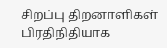சிறப்பு திறனாளிகள் பிரதிநிதியாக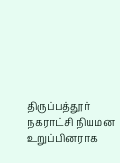திருப்பத்தூர்  நகராட்சி நியமன உறுப்பினராக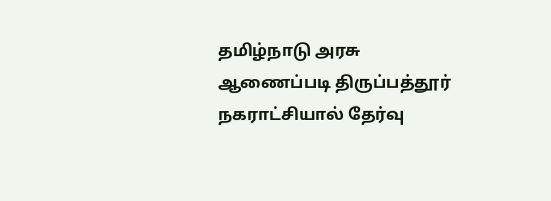தமிழ்நாடு அரசு ஆணைப்படி திருப்பத்தூர் நகராட்சியால் தேர்வு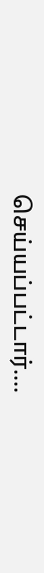செய்யப்பட்டார்.…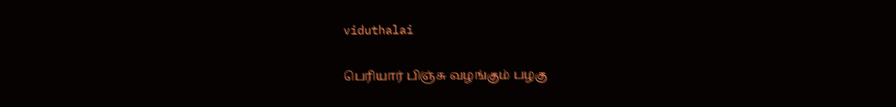viduthalai

பெரியார் பிஞ்சு வழங்கும் பழகு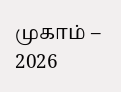முகாம் – 2026